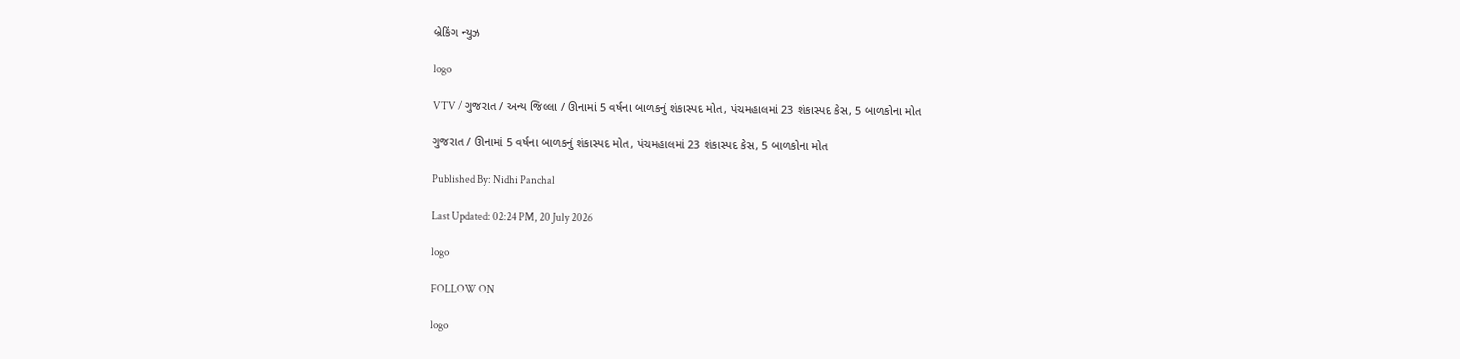બ્રેકિંગ ન્યુઝ

logo

VTV / ગુજરાત / અન્ય જિલ્લા / ઊનામાં 5 વર્ષના બાળકનું શંકાસ્પદ મોત, પંચમહાલમાં 23 શંકાસ્પદ કેસ, 5 બાળકોના મોત

ગુજરાત / ઊનામાં 5 વર્ષના બાળકનું શંકાસ્પદ મોત, પંચમહાલમાં 23 શંકાસ્પદ કેસ, 5 બાળકોના મોત

Published By: Nidhi Panchal

Last Updated: 02:24 PM, 20 July 2026

logo

FOLLOW ON

logo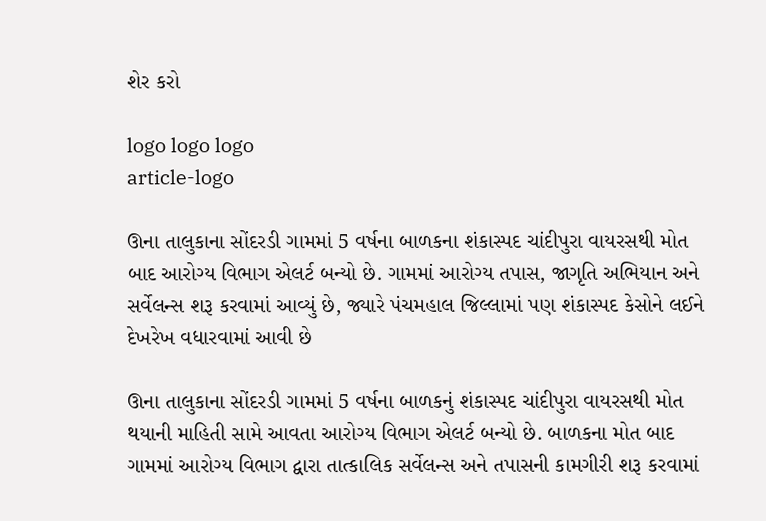શેર કરો

logo logo logo
article-logo

ઊના તાલુકાના સોંદરડી ગામમાં 5 વર્ષના બાળકના શંકાસ્પદ ચાંદીપુરા વાયરસથી મોત બાદ આરોગ્ય વિભાગ એલર્ટ બન્યો છે. ગામમાં આરોગ્ય તપાસ, જાગૃતિ અભિયાન અને સર્વેલન્સ શરૂ કરવામાં આવ્યું છે, જ્યારે પંચમહાલ જિલ્લામાં પણ શંકાસ્પદ કેસોને લઈને દેખરેખ વધારવામાં આવી છે

ઊના તાલુકાના સોંદરડી ગામમાં 5 વર્ષના બાળકનું શંકાસ્પદ ચાંદીપુરા વાયરસથી મોત થયાની માહિતી સામે આવતા આરોગ્ય વિભાગ એલર્ટ બન્યો છે. બાળકના મોત બાદ ગામમાં આરોગ્ય વિભાગ દ્વારા તાત્કાલિક સર્વેલન્સ અને તપાસની કામગીરી શરૂ કરવામાં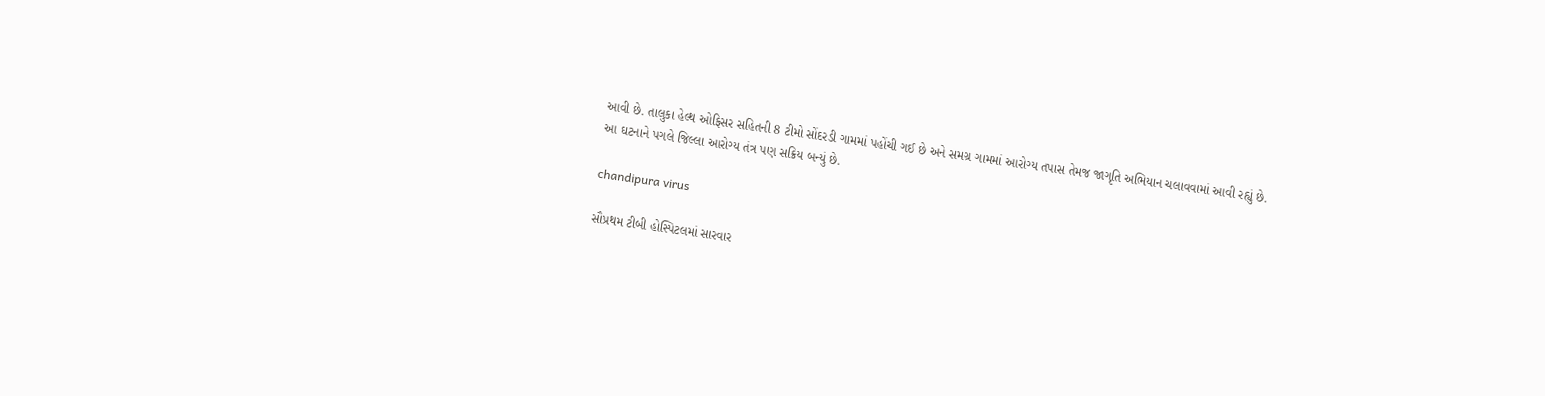આવી છે. તાલુકા હેલ્થ ઓફિસર સહિતની 8 ટીમો સોંદરડી ગામમાં પહોંચી ગઈ છે અને સમગ્ર ગામમાં આરોગ્ય તપાસ તેમજ જાગૃતિ અભિયાન ચલાવવામાં આવી રહ્યું છે. આ ઘટનાને પગલે જિલ્લા આરોગ્ય તંત્ર પણ સક્રિય બન્યું છે.

chandipura virus

સૌપ્રથમ ટીબી હોસ્પિટલમાં સારવાર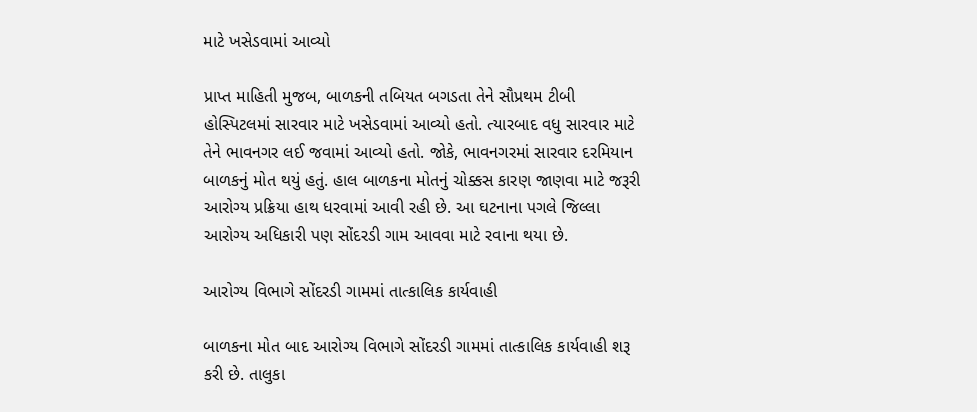માટે ખસેડવામાં આવ્યો

પ્રાપ્ત માહિતી મુજબ, બાળકની તબિયત બગડતા તેને સૌપ્રથમ ટીબી હોસ્પિટલમાં સારવાર માટે ખસેડવામાં આવ્યો હતો. ત્યારબાદ વધુ સારવાર માટે તેને ભાવનગર લઈ જવામાં આવ્યો હતો. જોકે, ભાવનગરમાં સારવાર દરમિયાન બાળકનું મોત થયું હતું. હાલ બાળકના મોતનું ચોક્કસ કારણ જાણવા માટે જરૂરી આરોગ્ય પ્રક્રિયા હાથ ધરવામાં આવી રહી છે. આ ઘટનાના પગલે જિલ્લા આરોગ્ય અધિકારી પણ સોંદરડી ગામ આવવા માટે રવાના થયા છે.

આરોગ્ય વિભાગે સોંદરડી ગામમાં તાત્કાલિક કાર્યવાહી

બાળકના મોત બાદ આરોગ્ય વિભાગે સોંદરડી ગામમાં તાત્કાલિક કાર્યવાહી શરૂ કરી છે. તાલુકા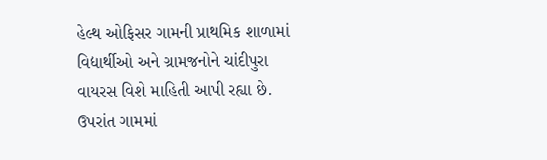હેલ્થ ઓફિસર ગામની પ્રાથમિક શાળામાં વિદ્યાર્થીઓ અને ગ્રામજનોને ચાંદીપુરા વાયરસ વિશે માહિતી આપી રહ્યા છે. ઉપરાંત ગામમાં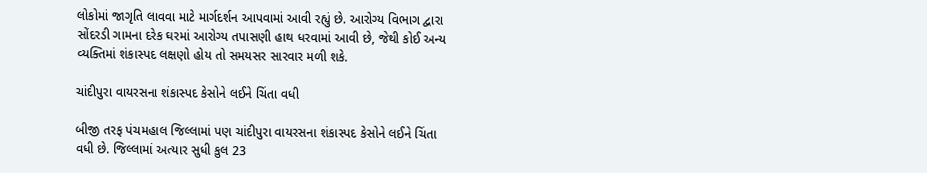લોકોમાં જાગૃતિ લાવવા માટે માર્ગદર્શન આપવામાં આવી રહ્યું છે. આરોગ્ય વિભાગ દ્વારા સોંદરડી ગામના દરેક ઘરમાં આરોગ્ય તપાસણી હાથ ધરવામાં આવી છે, જેથી કોઈ અન્ય વ્યક્તિમાં શંકાસ્પદ લક્ષણો હોય તો સમયસર સારવાર મળી શકે.

ચાંદીપુરા વાયરસના શંકાસ્પદ કેસોને લઈને ચિંતા વધી

બીજી તરફ પંચમહાલ જિલ્લામાં પણ ચાંદીપુરા વાયરસના શંકાસ્પદ કેસોને લઈને ચિંતા વધી છે. જિલ્લામાં અત્યાર સુધી કુલ 23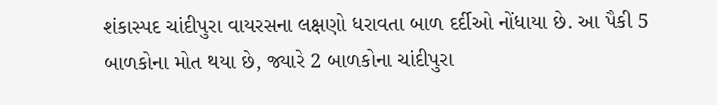શંકાસ્પદ ચાંદીપુરા વાયરસના લક્ષણો ધરાવતા બાળ દર્દીઓ નોંધાયા છે. આ પૈકી 5 બાળકોના મોત થયા છે, જ્યારે 2 બાળકોના ચાંદીપુરા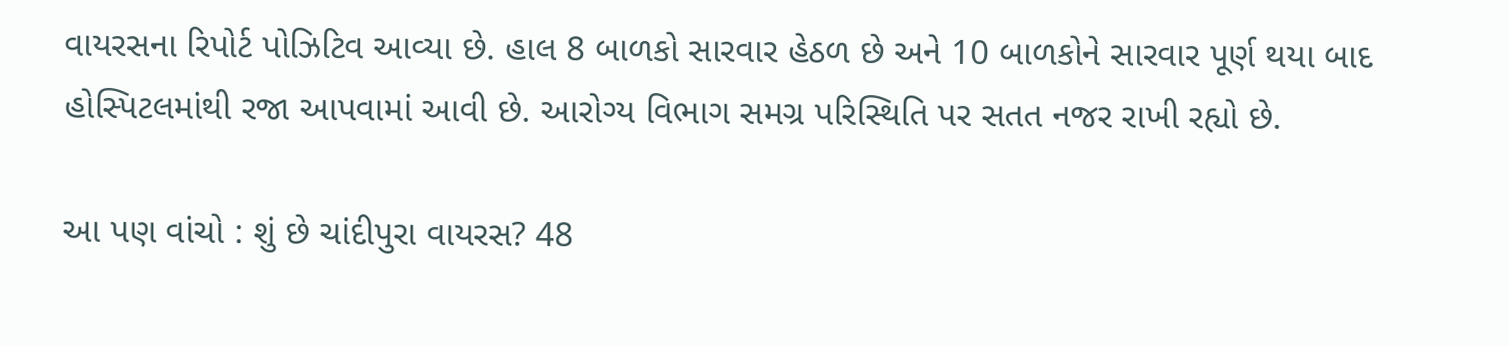વાયરસના રિપોર્ટ પોઝિટિવ આવ્યા છે. હાલ 8 બાળકો સારવાર હેઠળ છે અને 10 બાળકોને સારવાર પૂર્ણ થયા બાદ હોસ્પિટલમાંથી રજા આપવામાં આવી છે. આરોગ્ય વિભાગ સમગ્ર પરિસ્થિતિ પર સતત નજર રાખી રહ્યો છે.

આ પણ વાંચો : શું છે ચાંદીપુરા વાયરસ? 48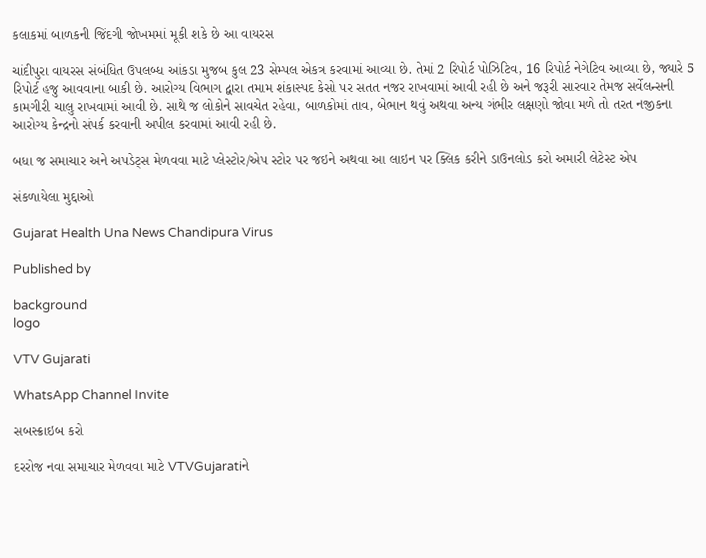કલાકમાં બાળકની જિંદગી જોખમમાં મૂકી શકે છે આ વાયરસ

ચાંદીપુરા વાયરસ સંબંધિત ઉપલબ્ધ આંકડા મુજબ કુલ 23 સેમ્પલ એકત્ર કરવામાં આવ્યા છે. તેમાં 2 રિપોર્ટ પોઝિટિવ, 16 રિપોર્ટ નેગેટિવ આવ્યા છે, જ્યારે 5 રિપોર્ટ હજુ આવવાના બાકી છે. આરોગ્ય વિભાગ દ્વારા તમામ શંકાસ્પદ કેસો પર સતત નજર રાખવામાં આવી રહી છે અને જરૂરી સારવાર તેમજ સર્વેલન્સની કામગીરી ચાલુ રાખવામાં આવી છે. સાથે જ લોકોને સાવચેત રહેવા, બાળકોમાં તાવ, બેભાન થવું અથવા અન્ય ગંભીર લક્ષણો જોવા મળે તો તરત નજીકના આરોગ્ય કેન્દ્રનો સંપર્ક કરવાની અપીલ કરવામાં આવી રહી છે.

બધા જ સમાચાર અને અપડેટ્સ મેળવવા માટે પ્લેસ્ટોર/એપ સ્ટોર પર જઇને અથવા આ લાઇન પર ક્લિક કરીને ડાઉનલોડ કરો અમારી લેટેસ્ટ એપ

સંકળાયેલા મુદ્દાઓ

Gujarat Health Una News Chandipura Virus

Published by

background
logo

VTV Gujarati

WhatsApp Channel Invite

સબસ્ક્રાઇબ કરો

દરરોજ નવા સમાચાર મેળવવા માટે VTVGujaratiને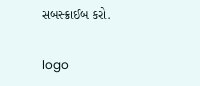સબસ્ક્રાઈબ કરો.

logo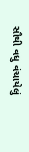સૌથી વધુ વંચાયેલું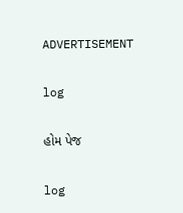ADVERTISEMENT

log

હોમ પેજ

log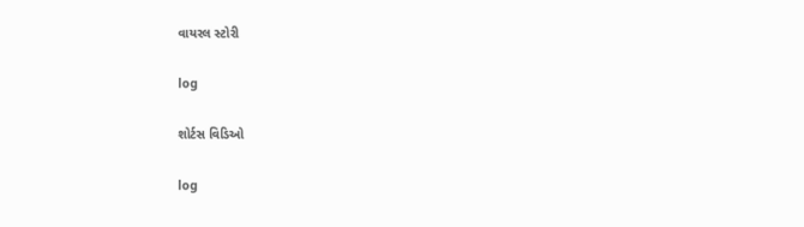વાયરલ સ્ટોરી

log

શોર્ટસ વિડિઓ

log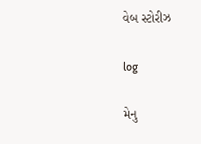વેબ સ્ટોરીઝ

log

મેનુ